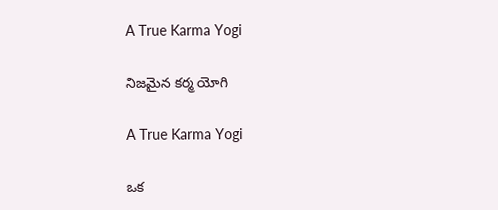A True Karma Yogi

నిజమైన కర్మ యోగి

A True Karma Yogi

ఒక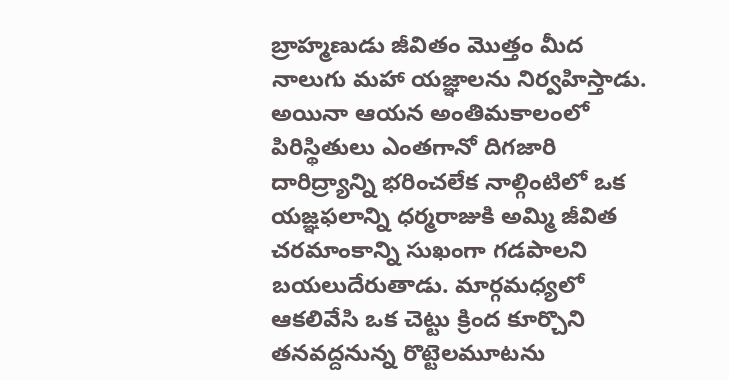బ్రాహ్మణుడు జీవితం మొత్తం మీద నాలుగు మహా యజ్ఞాలను నిర్వహిస్తాడు. అయినా ఆయన అంతిమకాలంలో పిరిస్థితులు ఎంతగానో దిగజారి దారిద్ర్యాన్ని భరించలేక నాల్గింటిలో ఒక యజ్ఞఫలాన్ని ధర్మరాజుకి అమ్మి జీవిత చరమాంకాన్ని సుఖంగా గడపాలని బయలుదేరుతాడు. మార్గమధ్యలో ఆకలివేసి ఒక చెట్టు క్రింద కూర్చొని తనవద్దనున్న రొట్టెలమూటను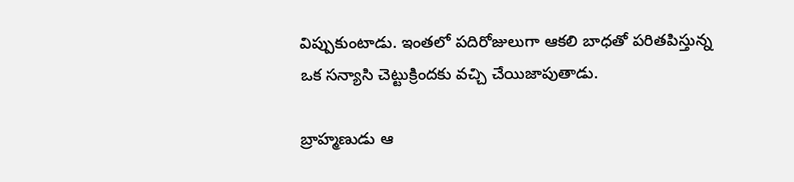విప్పుకుంటాడు. ఇంతలో పదిరోజులుగా ఆకలి బాధతో పరితపిస్తున్న ఒక సన్యాసి చెట్టుక్రిందకు వచ్చి చేయిజాపుతాడు.

బ్రాహ్మణుడు ఆ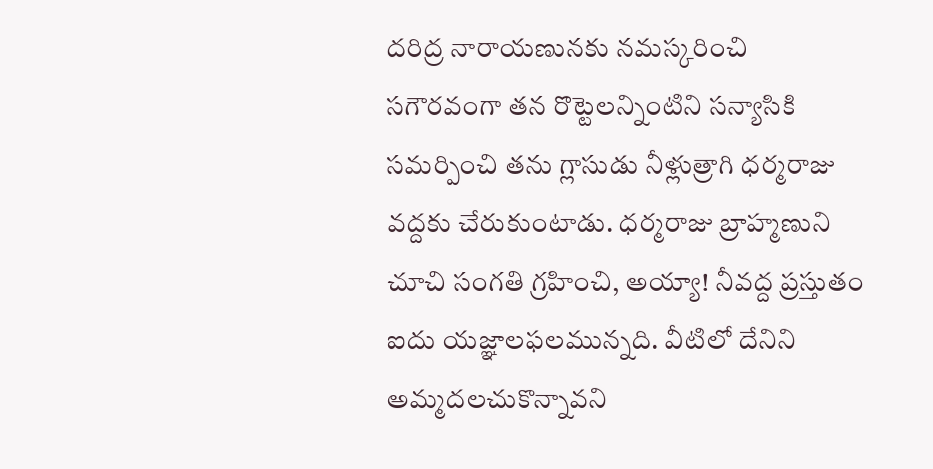దరిద్ర నారాయణునకు నమస్కరించి సగౌరవంగా తన రొట్టెలన్నింటిని సన్యాసికి సమర్పించి తను గ్లాసుడు నీళ్లుత్రాగి ధర్మరాజు వద్దకు చేరుకుంటాడు. ధర్మరాజు బ్రాహ్మణుని చూచి సంగతి గ్రహించి, అయ్యా! నీవద్ద ప్రస్తుతం ఐదు యజ్ఞాలఫలమున్నది. వీటిలో దేనిని అమ్మదలచుకొన్నావని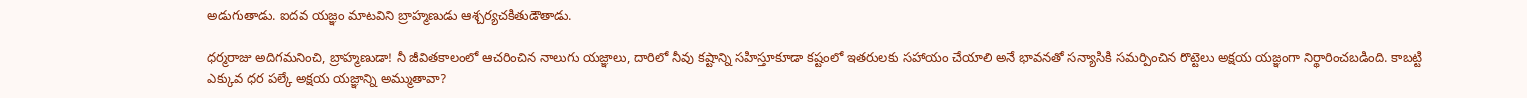అడుగుతాడు. ఐదవ యజ్ఞం మాటవిని బ్రాహ్మణుడు ఆశ్చర్యచకితుడౌతాడు.

ధర్మరాజు అదిగమనించి, బ్రాహ్మణుడా! నీ జీవితకాలంలో ఆచరించిన నాలుగు యజ్ఞాలు, దారిలో నీవు కష్టాన్ని సహిస్తూకూడా కష్టంలో ఇతరులకు సహాయం చేయాలి అనే భావనతో సన్యాసికి సమర్పించిన రొట్టెలు అక్షయ యజ్ఞంగా నిర్థారించబడింది. కాబట్టి ఎక్కువ ధర పల్కే అక్షయ యజ్ఞాన్ని అమ్ముతావా?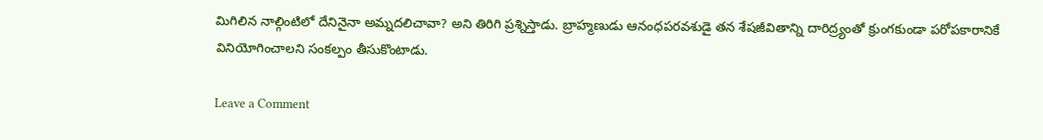మిగిలిన నాల్గింటిలో దేనినైనా అమ్నదలిచావా? అని తిరిగి ప్రశ్నిస్తాడు. బ్రాహ్మణుడు ఆనంధపరవశుడై తన శేషజీవితాన్ని దారిద్ర్యంతో క్రుంగకుండా పరోపకారానికే వినియోగించాలని సంకల్పం తీసుకొంటాడు.

Leave a Comment